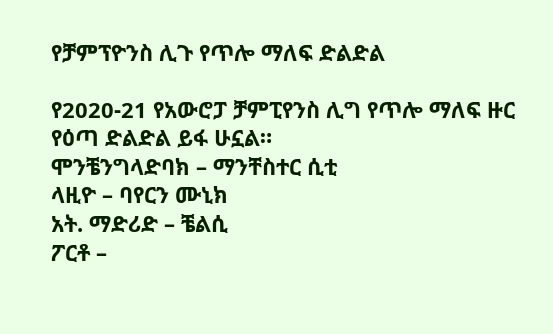የቻምፕዮንስ ሊጉ የጥሎ ማለፍ ድልድል

የ2020-21 የአውሮፓ ቻምፒየንስ ሊግ የጥሎ ማለፍ ዙር የዕጣ ድልድል ይፋ ሁኗል።
ሞንቼንግላድባክ – ማንቸስተር ሲቲ
ላዚዮ – ባየርን ሙኒክ
አት. ማድሪድ – ቼልሲ
ፖርቶ –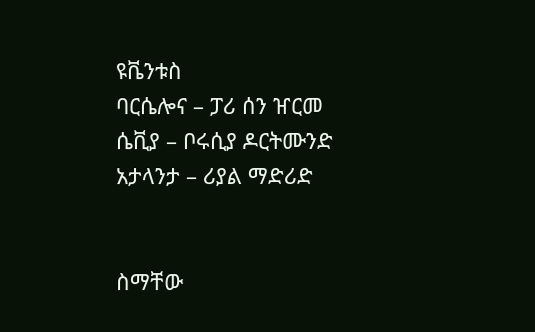ዩቬንቱስ
ባርሴሎና – ፓሪ ሰን ዠርመ
ሴቪያ – ቦሩሲያ ዶርትሙንድ
አታላንታ – ሪያል ማድሪድ


ስማቸው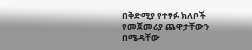በቅድሚያ የተፃፉ ክለቦች የመጀመሪያ ጨዋታቸውን በሜዳቸው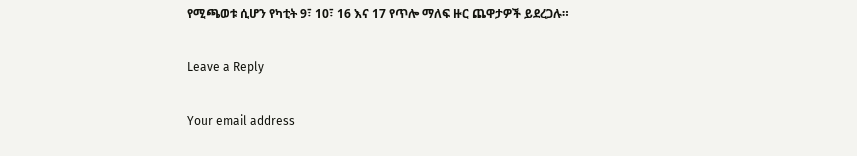የሚጫወቱ ሲሆን የካቲት 9፣ 10፣ 16 እና 17 የጥሎ ማለፍ ዙር ጨዋታዎች ይደረጋሉ።

Leave a Reply

Your email address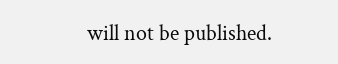will not be published.